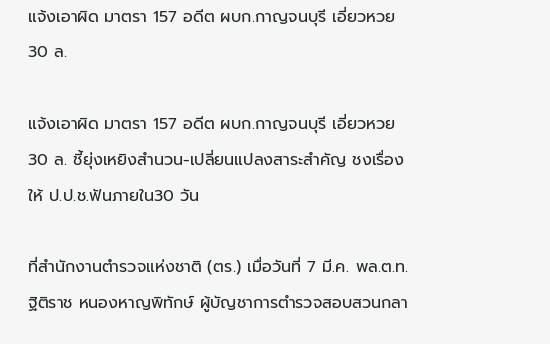แจ้งเอาผิด มาตรา 157 อดีต ผบก.กาญจนบุรี เอี่ยวหวย30 ล.

แจ้งเอาผิด มาตรา 157 อดีต ผบก.กาญจนบุรี เอี่ยวหวย30 ล. ชี้ยุ่งเหยิงสำนวน-เปลี่ยนแปลงสาระสำคัญ ชงเรื่องให้ ป.ป.ช.ฟันภายใน30 วัน

ที่สำนักงานตำรวจแห่งชาติ (ตร.) เมื่อวันที่ 7 มี.ค. พล.ต.ท.ฐิติราช หนองหาญพิทักษ์ ผู้บัญชาการตำรวจสอบสวนกลา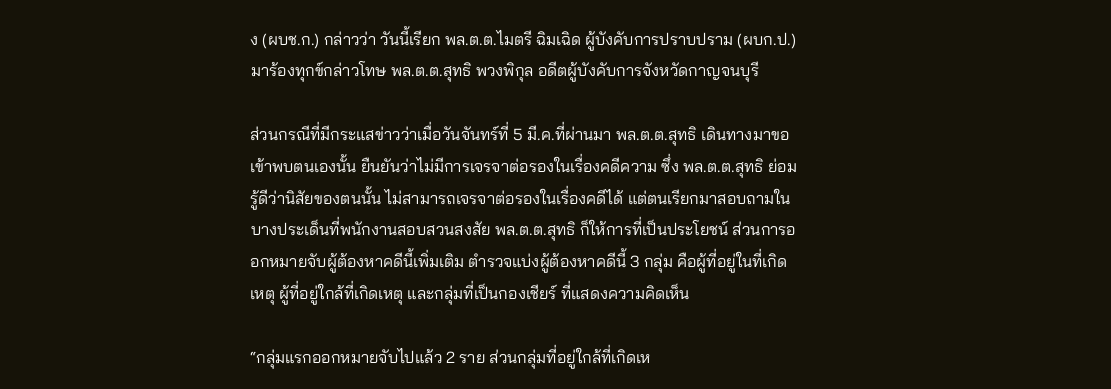ง (ผบช.ก.) กล่าวว่า วันนี้เรียก พล.ต.ต.ไมตรี ฉิมเฉิด ผู้บังคับการปราบปราม (ผบก.ป.) มาร้องทุกข์กล่าวโทษ พล.ต.ต.สุทธิ พวงพิกุล อดีตผู้บังคับการจังหวัดกาญจนบุรี

ส่วนกรณีที่มีกระแสข่าวว่าเมื่อวันจันทร์ที่ 5 มี.ค.ที่ผ่านมา พล.ต.ต.สุทธิ เดินทางมาขอเข้าพบตนเองนั้น ยืนยันว่าไม่มีการเจรจาต่อรองในเรื่องคดีความ ซึ่ง พล.ต.ต.สุทธิ ย่อมรู้ดีว่านิสัยของตนนั้น ไม่สามารถเจรจาต่อรองในเรื่องคดีได้ แต่ตนเรียกมาสอบถามในบางประเด็นที่พนักงานสอบสวนสงสัย พล.ต.ต.สุทธิ ก็ให้การที่เป็นประโยชน์ ส่วนการออกหมายจับผู้ต้องหาคดีนี้เพิ่มเติม ตำรวจแบ่งผู้ต้องหาคดีนี้ 3 กลุ่ม คือผู้ที่อยู่ในที่เกิดเหตุ ผู้ที่อยู่ใกล้ที่เกิดเหตุ และกลุ่มที่เป็นกองเชียร์ ที่แสดงความคิดเห็น

“กลุ่มแรกออกหมายจับไปแล้ว 2 ราย ส่วนกลุ่มที่อยู่ใกล้ที่เกิดเห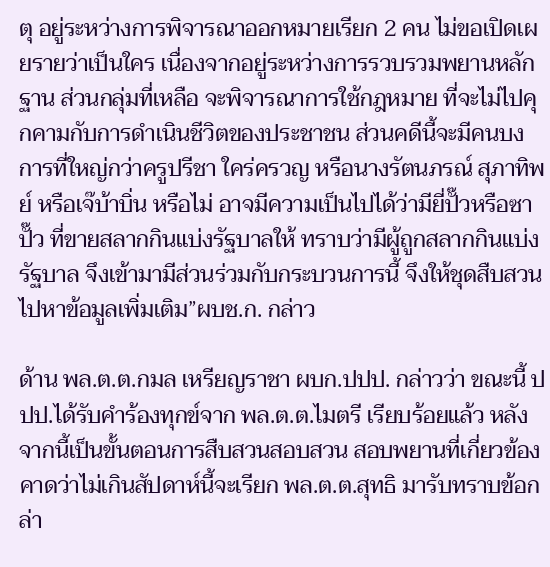ตุ อยู่ระหว่างการพิจารณาออกหมายเรียก 2 คน ไม่ขอเปิดเผยรายว่าเป็นใคร เนื่องจากอยู่ระหว่างการรวบรวมพยานหลักฐาน ส่วนกลุ่มที่เหลือ จะพิจารณาการใช้กฎหมาย ที่จะไม่ไปคุกคามกับการดำเนินชีวิตของประชาชน ส่วนคดีนี้จะมีคนบงการที่ใหญ่กว่าครูปรีชา ใคร่ครวญ หรือนางรัตนภรณ์ สุภาทิพย์ หรือเจ๊บ้าบิ่น หรือไม่ อาจมีความเป็นไปได้ว่ามียี่ปั๊วหรือซาปั๊ว ที่ขายสลากกินแบ่งรัฐบาลให้ ทราบว่ามีผู้ถูกสลากกินแบ่งรัฐบาล จึงเข้ามามีส่วนร่วมกับกระบวนการนี้ จึงให้ชุดสืบสวนไปหาข้อมูลเพิ่มเติม”ผบช.ก. กล่าว

ด้าน พล.ต.ต.กมล เหรียญราชา ผบก.ปปป. กล่าวว่า ขณะนี้ ปปป.ได้รับคำร้องทุกข์จาก พล.ต.ต.ไมตรี เรียบร้อยแล้ว หลังจากนี้เป็นขั้นตอนการสืบสวนสอบสวน สอบพยานที่เกี่ยวข้อง คาดว่าไม่เกินสัปดาห์นี้จะเรียก พล.ต.ต.สุทธิ มารับทราบข้อกล่า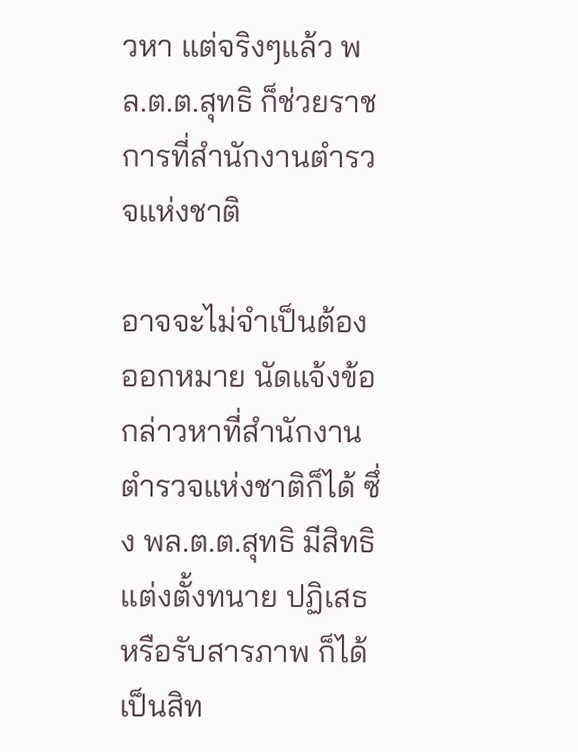วหา แต่จริงๆแล้ว พล.ต.ต.สุทธิ ก็ช่วยราชการที่สำนักงานตำรวจแห่งชาติ

อาจจะไม่จำเป็นต้องออกหมาย นัดแจ้งข้อกล่าวหาที่สำนักงานตำรวจแห่งชาติก็ได้ ซึ่ง พล.ต.ต.สุทธิ มีสิทธิแต่งตั้งทนาย ปฏิเสธหรือรับสารภาพ ก็ได้ เป็นสิท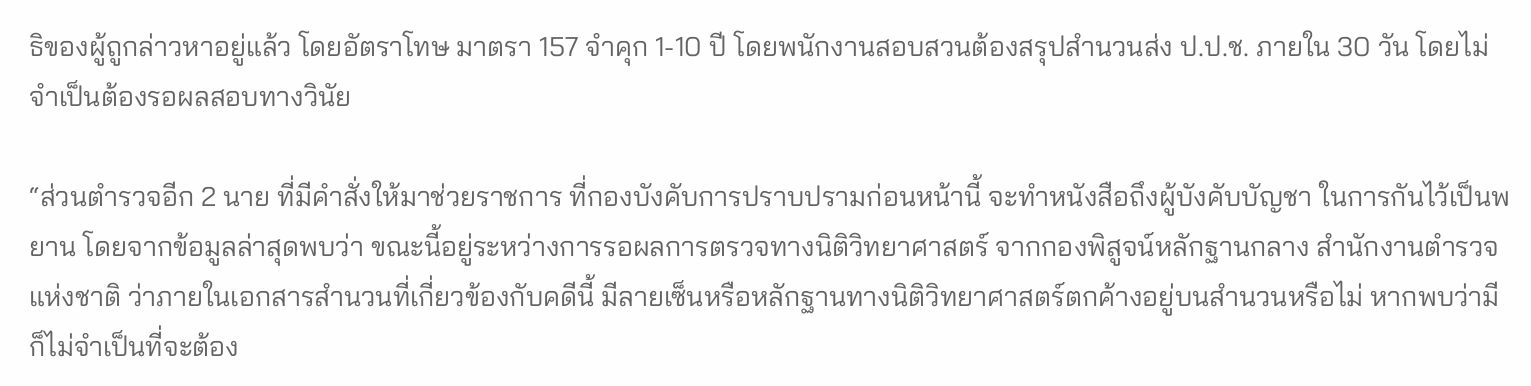ธิของผู้ถูกล่าวหาอยู่แล้ว โดยอัตราโทษ มาตรา 157 จำคุก 1-10 ปี โดยพนักงานสอบสวนต้องสรุปสำนวนส่ง ป.ป.ช. ภายใน 30 วัน โดยไม่จำเป็นต้องรอผลสอบทางวินัย

“ส่วนตำรวจอีก 2 นาย ที่มีคำสั่งให้มาช่วยราชการ ที่กองบังคับการปราบปรามก่อนหน้านี้ จะทำหนังสือถึงผู้บังคับบัญชา ในการกันไว้เป็นพยาน โดยจากข้อมูลล่าสุดพบว่า ขณะนี้อยู่ระหว่างการรอผลการตรวจทางนิติวิทยาศาสตร์ จากกองพิสูจน์หลักฐานกลาง สำนักงานตำรวจแห่งชาติ ว่าภายในเอกสารสำนวนที่เกี่ยวข้องกับคดีนี้ มีลายเซ็นหรือหลักฐานทางนิติวิทยาศาสตร์ตกค้างอยู่บนสำนวนหรือไม่ หากพบว่ามี ก็ไม่จำเป็นที่จะต้อง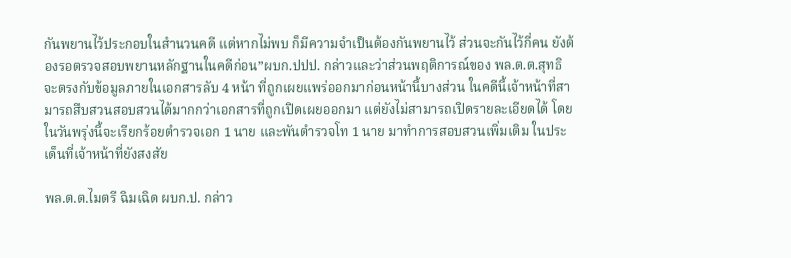กันพยานไว้ประกอบในสำนวนคดี แต่หากไม่พบ ก็มีความจำเป็นต้องกันพยานไว้ ส่วนจะกันไว้กี่คน ยังต้องรอตรวจสอบพยานหลักฐานในคดีก่อน”ผบก.ปปป. กล่าวและว่าส่วนพฤติการณ์ของ พล.ต.ต.สุทธิ จะตรงกับข้อมูลภายในเอกสารลับ 4 หน้า ที่ถูกเผยแพร่ออกมาก่อนหน้านี้บางส่วน ในคดีนี้เจ้าหน้าที่สามารถสืบสวนสอบสวนได้มากกว่าเอกสารที่ถูกเปิดเผยออกมา แต่ยังไม่สามารถเปิดรายละเอียดได้ โดยในวันพรุ่งนี้จะเรียกร้อยตำรวจเอก 1 นาย และพันตำรวจโท 1 นาย มาทำการสอบสวนเพิ่มเติม ในประเด็นที่เจ้าหน้าที่ยังสงสัย

พล.ต.ต.ไมตรี ฉิมเฉิด ผบก.ป. กล่าว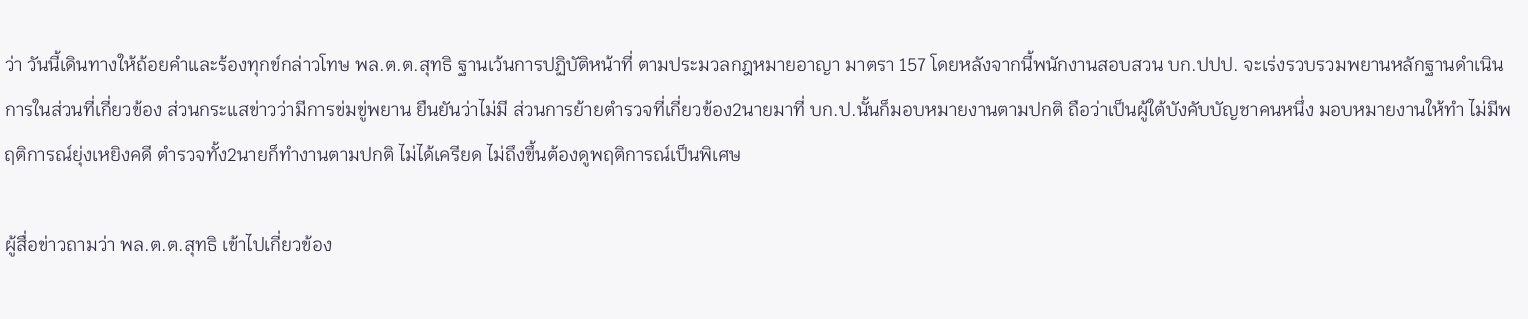ว่า วันนี้เดินทางให้ถ้อยคำและร้องทุกข์กล่าวโทษ พล.ต.ต.สุทธิ ฐานเว้นการปฏิบัติหน้าที่ ตามประมวลกฎหมายอาญา มาตรา 157 โดยหลังจากนี้พนักงานสอบสวน บก.ปปป. จะเร่งรวบรวมพยานหลักฐานดำเนินการในส่วนที่เกี่ยวข้อง ส่วนกระแสข่าวว่ามีการข่มขู่พยาน ยืนยันว่าไม่มี ส่วนการย้ายตำรวจที่เกี่ยวข้อง2นายมาที่ บก.ป.นั้นก็มอบหมายงานตามปกติ ถือว่าเป็นผู้ใต้บังคับบัญชาคนหนึ่ง มอบหมายงานให้ทำ ไม่มีพฤติการณ์ยุ่งเหยิงคดี ตำรวจทั้ง2นายก็ทำงานตามปกติ ไม่ได้เครียด ไม่ถึงขึ้นต้องดูพฤติการณ์เป็นพิเศษ

ผู้สื่อข่าวถามว่า พล.ต.ต.สุทธิ เข้าไปเกี่ยวข้อง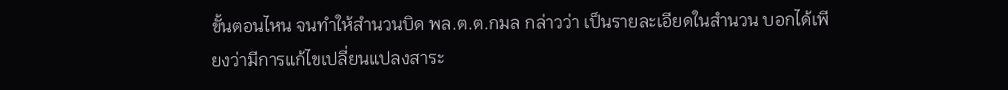ขั้นตอนไหน จนทำให้สำนวนบิด พล.ต.ต.กมล กล่าวว่า เป็นรายละเอียดในสำนวน บอกได้เพียงว่ามีการแก้ไขเปลี่ยนแปลงสาระ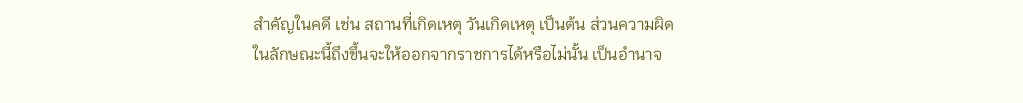สำคัญในคดี เช่น สถานที่เกิดเหตุ วันเกิดเหตุ เป็นต้น ส่วนความผิดในลักษณะนี้ถึงขึ้นจะให้ออกจากราชการได้หรือไม่นั้น เป็นอำนาจ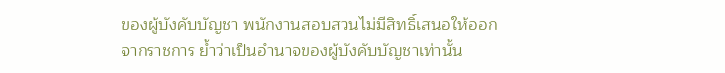ของผู้บังคับบัญชา พนักงานสอบสวนไม่มีสิทธิ์เสนอให้ออกจากราชการ ย้ำว่าเป็นอำนาจของผู้บังคับบัญชาเท่านั้น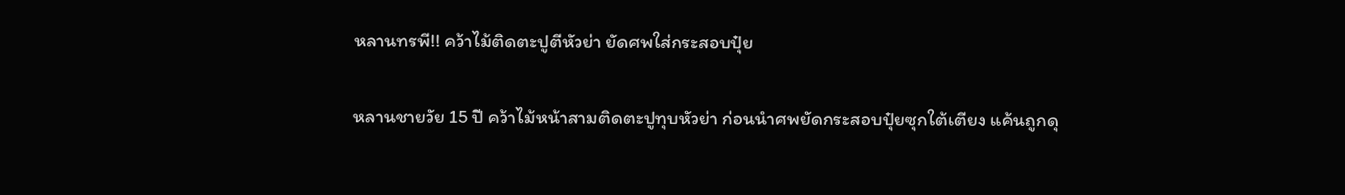หลานทรพี!! คว้าไม้ติดตะปูตีหัวย่า ยัดศพใส่กระสอบปุ๋ย

หลานชายวัย 15 ปี คว้าไม้หน้าสามติดตะปูทุบหัวย่า ก่อนนำศพยัดกระสอบปุ๋ยซุกใต้เตียง แค้นถูกดุ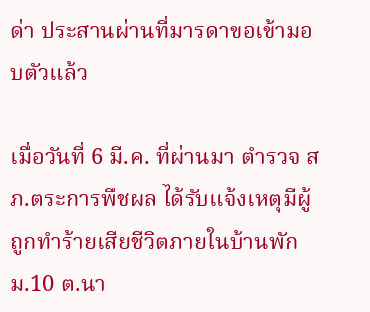ด่า ประสานผ่านที่มารดาขอเข้ามอบตัวแล้ว

เมื่อวันที่ 6 มี.ค. ที่ผ่านมา ตำรวจ สภ.ตระการพืชผล ได้รับแจ้งเหตุมีผู้ถูกทำร้ายเสียชีวิตภายในบ้านพัก ม.10 ต.นา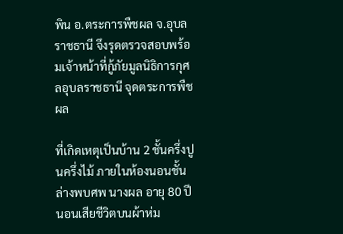พิน อ.ตระการพืชผล จ.อุบลราชธานี จึงรุดตรวจสอบพร้อมเจ้าหน้าที่กู้ภัยมูลนิธิการกุศลอุบลราชธานี จุดตระการพืชผล

ที่เกิดเหตุเป็นบ้าน 2 ชั้นครึ่งปูนครึ่งไม้ ภายในห้องนอนชั้นล่างพบศพ นางผล อายุ 80 ปี นอนเสียชีวิตบนผ้าห่ม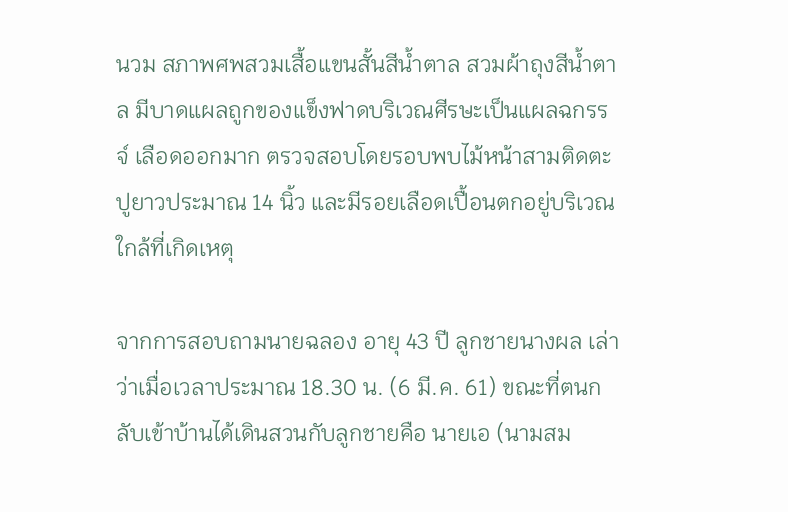นวม สภาพศพสวมเสื้อแขนสั้นสีน้ำตาล สวมผ้าถุงสีน้ำตาล มีบาดแผลถูกของแข็งฟาดบริเวณศีรษะเป็นแผลฉกรรจ์ เลือดออกมาก ตรวจสอบโดยรอบพบไม้หน้าสามติดตะปูยาวประมาณ 14 นิ้ว และมีรอยเลือดเปื้อนตกอยู่บริเวณใกล้ที่เกิดเหตุ

จากการสอบถามนายฉลอง อายุ 43 ปี ลูกชายนางผล เล่าว่าเมื่อเวลาประมาณ 18.30 น. (6 มี.ค. 61) ขณะที่ตนกลับเข้าบ้านได้เดินสวนกับลูกชายคือ นายเอ (นามสม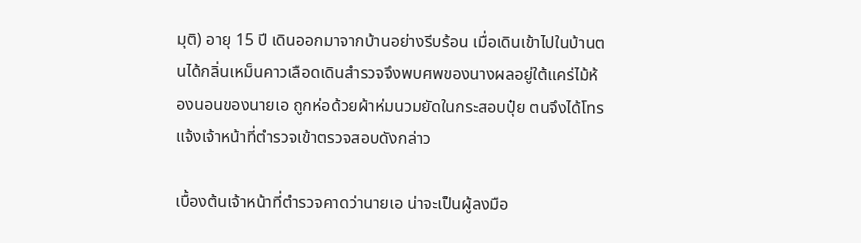มุติ) อายุ 15 ปี เดินออกมาจากบ้านอย่างรีบร้อน เมื่อเดินเข้าไปในบ้านตนได้กลิ่นเหม็นคาวเลือดเดินสำรวจจึงพบศพของนางผลอยู่ใต้แคร่ไม้ห้องนอนของนายเอ ถูกห่อด้วยผ้าห่มนวมยัดในกระสอบปุ๋ย ตนจึงได้โทรแจ้งเจ้าหน้าที่ตำรวจเข้าตรวจสอบดังกล่าว

เบื้องต้นเจ้าหน้าที่ตำรวจคาดว่านายเอ น่าจะเป็นผู้ลงมือ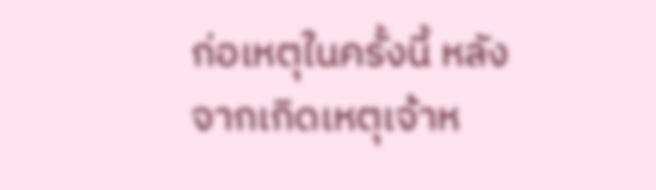ก่อเหตุในครั้งนี้ หลังจากเกิดเหตุเจ้าห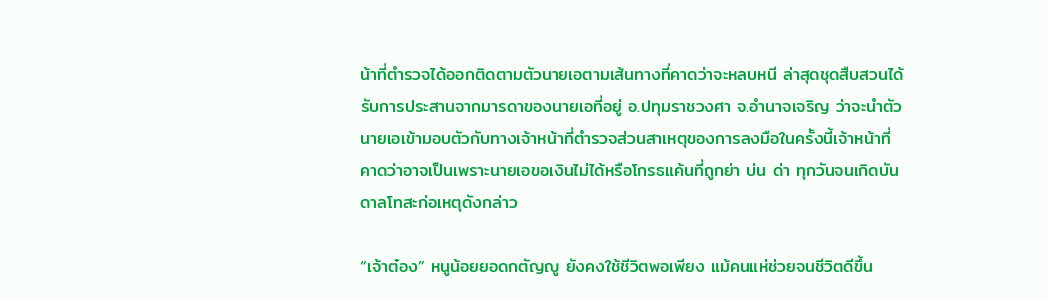น้าที่ตำรวจได้ออกติดตามตัวนายเอตามเส้นทางที่คาดว่าจะหลบหนี ล่าสุดชุดสืบสวนได้รับการประสานจากมารดาของนายเอที่อยู่ อ.ปทุมราชวงศา จ.อำนาจเจริญ ว่าจะนำตัวนายเอเข้ามอบตัวกับทางเจ้าหน้าที่ตำรวจส่วนสาเหตุของการลงมือในครั้งนี้เจ้าหน้าที่คาดว่าอาจเป็นเพราะนายเอขอเงินไม่ได้หรือโกรธแค้นที่ถูกย่า บ่น ด่า ทุกวันจนเกิดบันดาลโทสะก่อเหตุดังกล่าว

“เจ้าต๋อง” หนูน้อยยอดกตัญญู ยังคงใช้ชีวิตพอเพียง แม้คนแห่ช่วยจนชีวิตดีขึ้น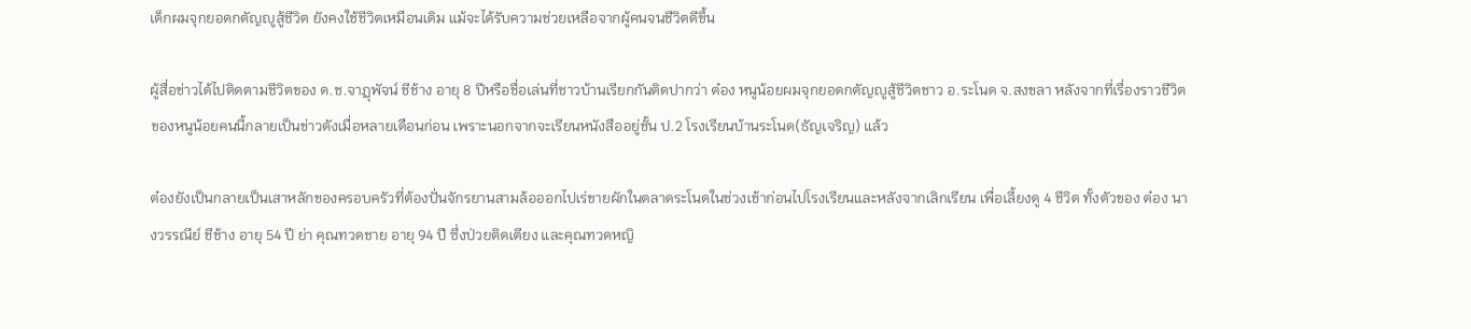เด็กผมจุกยอดกตัญญูสู้ชีวิต ยังคงใช้ชีวิตเหมือนเดิม แม้จะได้รับความช่วยเหลือจากผู้คนจนชีวิตดีขึ้น

ผู้สื่อข่าวได้ไปติดตามชีวิตของ ด.ช.จาฏุพัจน์ ชีช้าง อายุ 8 ปีหรือชื่อเล่นที่ชาวบ้านเรียกกันติดปากว่า ต๋อง หนูน้อยผมจุกยอดกตัญญูสู้ชีวิตชาว อ.ระโนด จ.สงขลา หลังจากที่เรื่องราวชีวิตของหนูน้อยคนนี้กลายเป็นข่าวดังเมื่อหลายเดือนก่อน เพราะนอกจากจะเรียนหนังสืออยู่ชั้น ป.2 โรงเรียนบ้านระโนด(ธัญเจริญ) แล้ว

ต๋องยังเป็นกลายเป็นเสาหลักของครอบครัวที่ต้องปั่นจักรยานสามล้อออกไปเร่ขายผักในตลาดระโนดในช่วงเช้าก่อนไปโรงเรียนและหลังจากเลิกเรียน เพื่อเลี้ยงดู 4 ชีวิต ทั้งตัวของ ต๋อง นางวรรณีย์ ชีช้าง อายุ 54 ปี ย่า คุณทวดชาย อายุ 94 ปี ซึ่งป่วยติดเตียง และคุณทวดหญิ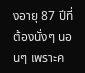งอายุ 87 ปีที่ต้องนั่งๆ นอนๆ เพราะค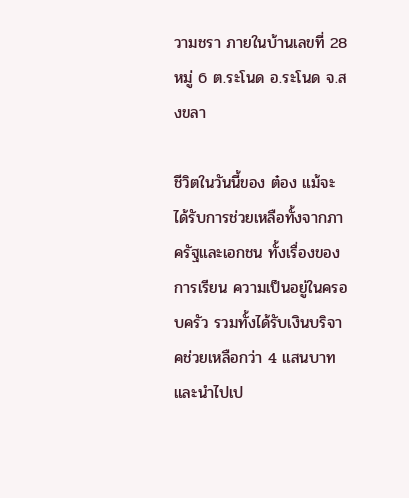วามชรา ภายในบ้านเลขที่ 28 หมู่ 6 ต.ระโนด อ.ระโนด จ.สงขลา

ชีวิตในวันนี้ของ ต๋อง แม้จะได้รับการช่วยเหลือทั้งจากภาครัฐและเอกชน ทั้งเรื่องของการเรียน ความเป็นอยู่ในครอบครัว รวมทั้งได้รับเงินบริจาคช่วยเหลือกว่า 4 แสนบาท และนำไปเป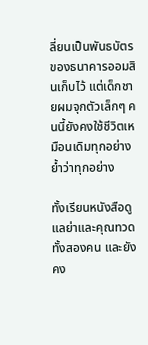ลี่ยนเป็นพันธบัตรของธนาคารออมสินเก็บไว้ แต่เด็กชายผมจุกตัวเล็กๆ คนนี้ยังคงใช้ชีวิตเหมือนเดิมทุกอย่าง ย้ำว่าทุกอย่าง

ทั้งเรียนหนังสือดูแลย่าและคุณทวดทั้งสองคน และยังคง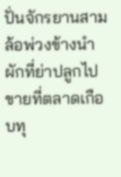ปั่นจักรยานสามล้อพ่วงข้างนำผักที่ย่าปลูกไปขายที่ตลาดเกือบทุ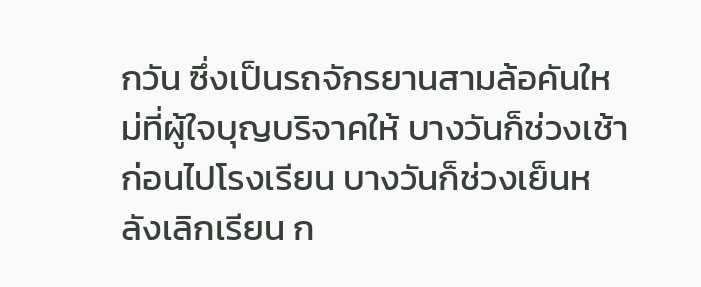กวัน ซึ่งเป็นรถจักรยานสามล้อคันใหม่ที่ผู้ใจบุญบริจาคให้ บางวันก็ช่วงเช้าก่อนไปโรงเรียน บางวันก็ช่วงเย็นหลังเลิกเรียน ก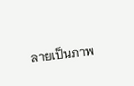ลายเป็นภาพ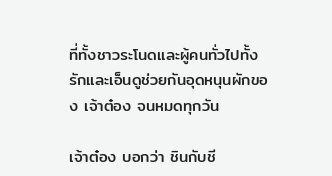ที่ทั้งชาวระโนดและผู้คนทั่วไปทั้งรักและเอ็นดูช่วยกันอุดหนุนผักของ เจ้าต๋อง จนหมดทุกวัน

เจ้าต๋อง บอกว่า ชินกับชี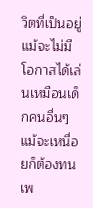วิตที่เป็นอยู่แม้จะไม่มีโอกาสได้เล่นเหมือนเด็กคนอื่นๆแม้จะเหนื่อยก็ต้องทน เพ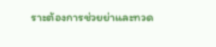ราะต้องการช่วยย่าและทวด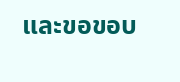และขอขอบ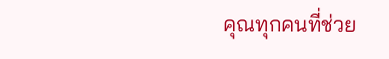คุณทุกคนที่ช่วย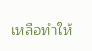เหลือทำให้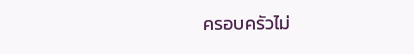ครอบครัวไม่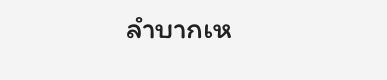ลำบากเห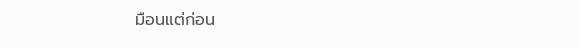มือนแต่ก่อน